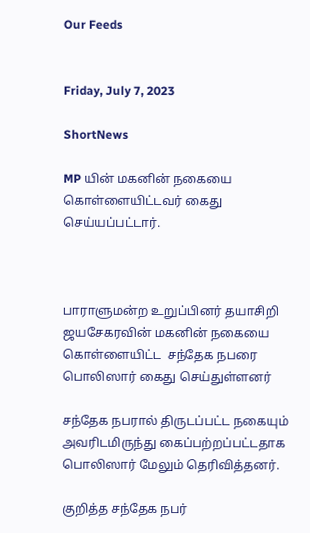Our Feeds


Friday, July 7, 2023

ShortNews

MP யின் மகனின் நகையை கொள்ளையிட்டவர் கைது செய்யப்பட்டார்.



பாராளுமன்ற உறுப்பினர் தயாசிறி ஜயசேகரவின் மகனின் நகையை கொள்ளையிட்ட  சந்தேக நபரை பொலிஸார் கைது செய்துள்ளனர்

சந்தேக நபரால் திருடப்பட்ட நகையும் அவரிடமிருந்து கைப்பற்றப்பட்டதாக பொலிஸார் மேலும் தெரிவித்தனர்.

குறித்த சந்தேக நபர்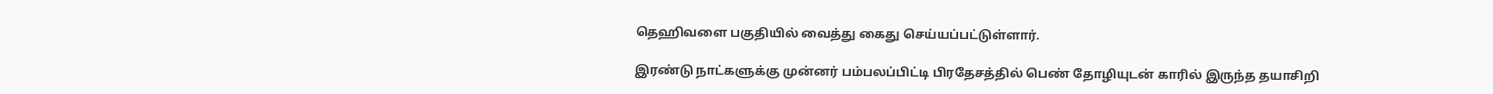தெஹிவளை பகுதியில் வைத்து கைது செய்யப்பட்டுள்ளார்.

இரண்டு நாட்களுக்கு முன்னர் பம்பலப்பிட்டி பிரதேசத்தில் பெண் தோழியுடன் காரில் இருந்த தயாசிறி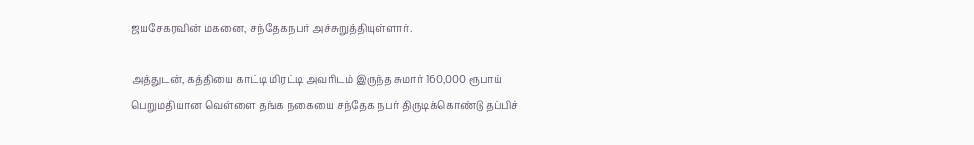ஜயசேகரவின் மகனை, சந்தேகநபர் அச்சுறுத்தியுள்ளார்.

அத்துடன், கத்தியை காட்டி மிரட்டி அவரிடம் இருந்த சுமார் 160,000 ரூபாய் பெறுமதியான வெள்ளை தங்க நகையை சந்தேக நபர் திருடிக்கொண்டு தப்பிச்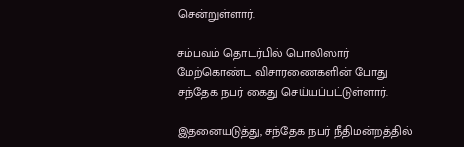சென்றுள்ளார்.

சம்பவம் தொடர்பில் பொலிஸார் மேற்கொண்ட விசாரணைகளின் போது சந்தேக நபர் கைது செய்யப்பட்டுள்ளார்.

இதனையடுத்து, சந்தேக நபர் நீதிமன்றத்தில்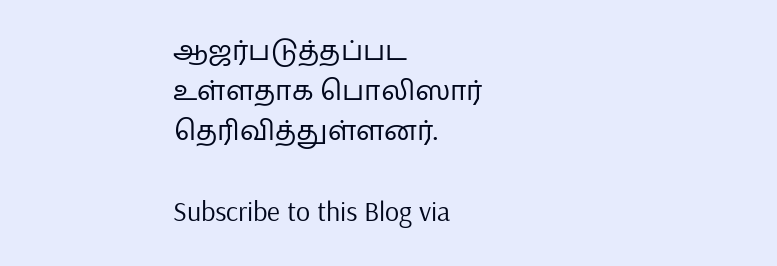ஆஜர்படுத்தப்பட உள்ளதாக பொலிஸார் தெரிவித்துள்ளனர்.

Subscribe to this Blog via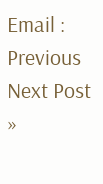Email :
Previous
Next Post »